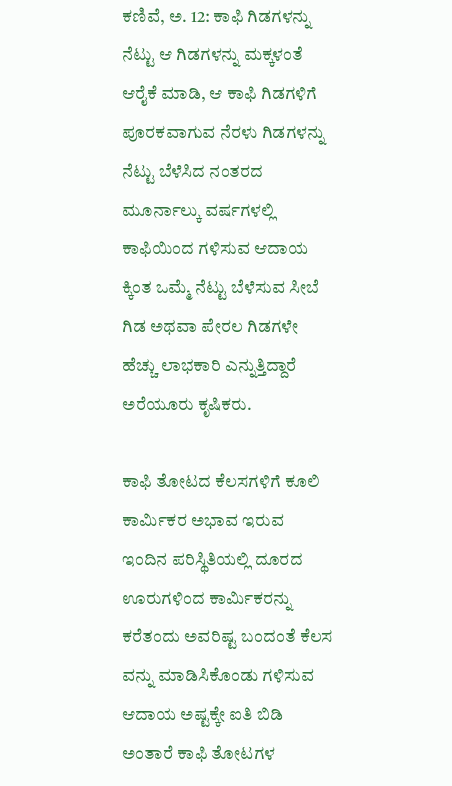ಕಣಿವೆ, ಅ. 12: ಕಾಫಿ ಗಿಡಗಳನ್ನು ನೆಟ್ಟು ಆ ಗಿಡಗಳನ್ನು ಮಕ್ಕಳಂತೆ ಆರೈಕೆ ಮಾಡಿ, ಆ ಕಾಫಿ ಗಿಡಗಳಿಗೆ ಪೂರಕವಾಗುವ ನೆರಳು ಗಿಡಗಳನ್ನು ನೆಟ್ಟು ಬೆಳೆಸಿದ ನಂತರದ ಮೂರ್ನಾಲ್ಕು ವರ್ಷಗಳಲ್ಲಿ ಕಾಫಿಯಿಂದ ಗಳಿಸುವ ಆದಾಯ ಕ್ಕಿಂತ ಒಮ್ಮೆ ನೆಟ್ಟು ಬೆಳೆಸುವ ಸೀಬೆ ಗಿಡ ಅಥವಾ ಪೇರಲ ಗಿಡಗಳೇ ಹೆಚ್ಚು ಲಾಭಕಾರಿ ಎನ್ನುತ್ತಿದ್ದಾರೆ ಅರೆಯೂರು ಕೃಷಿಕರು.

ಕಾಫಿ ತೋಟದ ಕೆಲಸಗಳಿಗೆ ಕೂಲಿ ಕಾರ್ಮಿಕರ ಅಭಾವ ಇರುವ ಇಂದಿನ ಪರಿಸ್ಥಿತಿಯಲ್ಲಿ ದೂರದ ಊರುಗಳಿಂದ ಕಾರ್ಮಿಕರನ್ನು ಕರೆತಂದು ಅವರಿಷ್ಟ ಬಂದಂತೆ ಕೆಲಸ ವನ್ನು ಮಾಡಿಸಿಕೊಂಡು ಗಳಿಸುವ ಆದಾಯ ಅಷ್ಟಕ್ಕೇ ಐತಿ ಬಿಡಿ ಅಂತಾರೆ ಕಾಫಿ ತೋಟಗಳ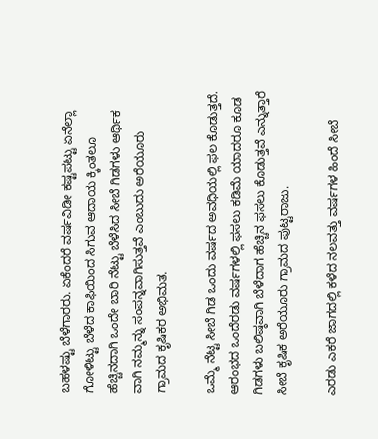ಬಹಳಷ್ಟು ಬೆಳೆಗಾರರು. ಏಕೆಂದರೆ ವರ್ಷವಿಡೀ ಕಷ್ಟಪಟ್ಟು ಏನೆಲ್ಲಾ ಗೋಳಿಟ್ಟು ಬೆಳೆದ ಕಾಫಿಯಿಂದ ಸಿಗುವ ಆದಾಯ ಕ್ಕಿಂತಲೂ ಹೆಚ್ಚಿನದಾಗಿ ಒಂದೇ ಬಾರಿ ನೆಟ್ಟು ಬೆಳೆಸಿದ ಸೀಬೆ ಗಿಡಗಳು ಆರ್ಥಿಕ ವಾಗಿ ನಮ್ಮನ್ನು ಸಂಪನ್ನವಾಗಿಸುತ್ತವೆ ಎಂಬುದು ಅರೆಯೂರು ಗ್ರಾಮದ ಕೃಷಿಕರ ಅಭಿಮತ.

ಒಮ್ಮೆ ನೆಟ್ಟ ಸೀಬೆ ಗಿಡ ಒಂದು ವರ್ಷದ ಅವಧಿಯಲ್ಲಿ ಫಲ ಕೊಡುತ್ತದೆ. ಆರಂಭದ ಒಂದೆರಡು ವರ್ಷಗಳಲ್ಲಿ ಫಸಲು ಕಡಿಮೆ ಯಾದರೂ ಕೂಡ ಗಿಡಗಳು ಬಲಿಷ್ಠವಾಗಿ ಬೆಳೆದಾಗ ಹೆಚ್ಚಿನ ಫಸಲು ಕೊಡುತ್ತವೆ ಎನ್ನುತ್ತಾರೆ ಸೀಬೆ ಕೃಷಿಕ ಅರೆಯೂರು ಗ್ರಾಮದ ಪುಟ್ಟರಾಜು.

ಎರಡು ಎಕರೆ ಜಾಗದಲ್ಲಿ ಕಳೆದ ನಲವತ್ತು ವರ್ಷಗಳ ಹಿಂದೆ ಸೀಬೆ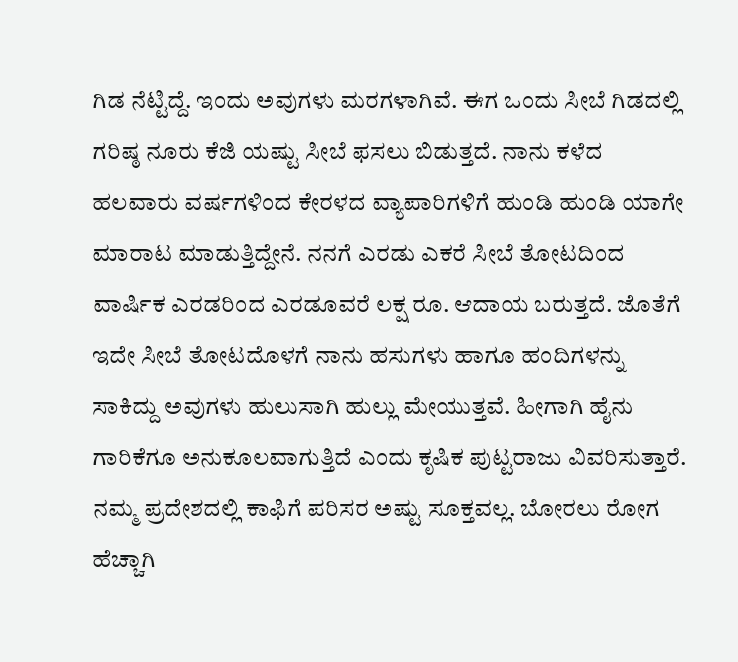ಗಿಡ ನೆಟ್ಟಿದ್ದೆ. ಇಂದು ಅವುಗಳು ಮರಗಳಾಗಿವೆ. ಈಗ ಒಂದು ಸೀಬೆ ಗಿಡದಲ್ಲಿ ಗರಿಷ್ಠ ನೂರು ಕೆಜಿ ಯಷ್ಟು ಸೀಬೆ ಫಸಲು ಬಿಡುತ್ತದೆ. ನಾನು ಕಳೆದ ಹಲವಾರು ವರ್ಷಗಳಿಂದ ಕೇರಳದ ವ್ಯಾಪಾರಿಗಳಿಗೆ ಹುಂಡಿ ಹುಂಡಿ ಯಾಗೇ ಮಾರಾಟ ಮಾಡುತ್ತಿದ್ದೇನೆ. ನನಗೆ ಎರಡು ಎಕರೆ ಸೀಬೆ ತೋಟದಿಂದ ವಾರ್ಷಿಕ ಎರಡರಿಂದ ಎರಡೂವರೆ ಲಕ್ಷ ರೂ. ಆದಾಯ ಬರುತ್ತದೆ. ಜೊತೆಗೆ ಇದೇ ಸೀಬೆ ತೋಟದೊಳಗೆ ನಾನು ಹಸುಗಳು ಹಾಗೂ ಹಂದಿಗಳನ್ನು ಸಾಕಿದ್ದು ಅವುಗಳು ಹುಲುಸಾಗಿ ಹುಲ್ಲು ಮೇಯುತ್ತವೆ. ಹೀಗಾಗಿ ಹೈನು ಗಾರಿಕೆಗೂ ಅನುಕೂಲವಾಗುತ್ತಿದೆ ಎಂದು ಕೃಷಿಕ ಪುಟ್ಟರಾಜು ವಿವರಿಸುತ್ತಾರೆ. ನಮ್ಮ ಪ್ರದೇಶದಲ್ಲಿ ಕಾಫಿಗೆ ಪರಿಸರ ಅಷ್ಟು ಸೂಕ್ತವಲ್ಲ. ಬೋರಲು ರೋಗ ಹೆಚ್ಚಾಗಿ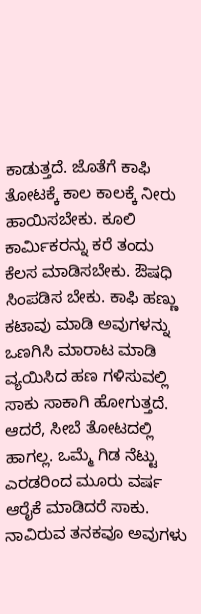ಕಾಡುತ್ತದೆ. ಜೊತೆಗೆ ಕಾಫಿ ತೋಟಕ್ಕೆ ಕಾಲ ಕಾಲಕ್ಕೆ ನೀರು ಹಾಯಿಸಬೇಕು. ಕೂಲಿ ಕಾರ್ಮಿಕರನ್ನು ಕರೆ ತಂದು ಕೆಲಸ ಮಾಡಿಸಬೇಕು. ಔಷಧಿ ಸಿಂಪಡಿಸ ಬೇಕು. ಕಾಫಿ ಹಣ್ಣು ಕಟಾವು ಮಾಡಿ ಅವುಗಳನ್ನು ಒಣಗಿಸಿ ಮಾರಾಟ ಮಾಡಿ ವ್ಯಯಿಸಿದ ಹಣ ಗಳಿಸುವಲ್ಲಿ ಸಾಕು ಸಾಕಾಗಿ ಹೋಗುತ್ತದೆ. ಆದರೆ, ಸೀಬೆ ತೋಟದಲ್ಲಿ ಹಾಗಲ್ಲ. ಒಮ್ಮೆ ಗಿಡ ನೆಟ್ಟು ಎರಡರಿಂದ ಮೂರು ವರ್ಷ ಆರೈಕೆ ಮಾಡಿದರೆ ಸಾಕು. ನಾವಿರುವ ತನಕವೂ ಅವುಗಳು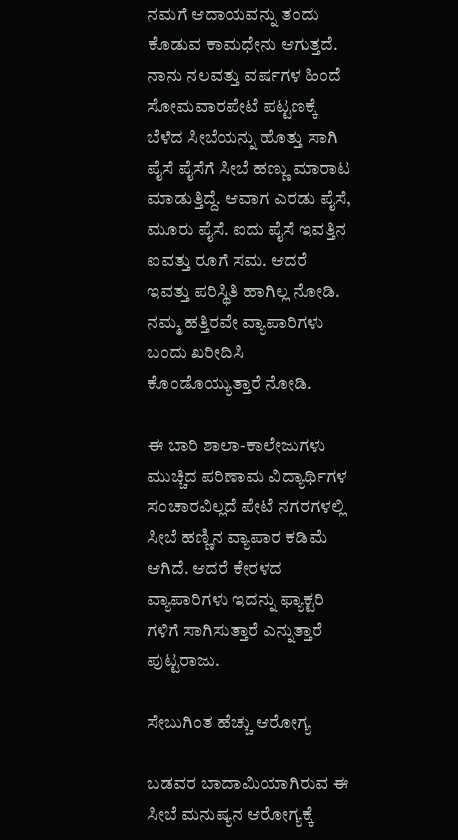ನಮಗೆ ಆದಾಯವನ್ನು ತಂದು ಕೊಡುವ ಕಾಮಧೇನು ಆಗುತ್ತದೆ. ನಾನು ನಲವತ್ತು ವರ್ಷಗಳ ಹಿಂದೆ ಸೋಮವಾರಪೇಟೆ ಪಟ್ಟಣಕ್ಕೆ ಬೆಳೆದ ಸೀಬೆಯನ್ನು ಹೊತ್ತು ಸಾಗಿ ಪೈಸೆ ಪೈಸೆಗೆ ಸೀಬೆ ಹಣ್ಣು ಮಾರಾಟ ಮಾಡುತ್ತಿದ್ದೆ. ಆವಾಗ ಎರಡು ಪೈಸೆ, ಮೂರು ಪೈಸೆ. ಐದು ಪೈಸೆ ಇವತ್ತಿನ ಐವತ್ತು ರೂಗೆ ಸಮ. ಆದರೆ ಇವತ್ತು ಪರಿಸ್ಥಿತಿ ಹಾಗಿಲ್ಲ ನೋಡಿ. ನಮ್ಮ ಹತ್ತಿರವೇ ವ್ಯಾಪಾರಿಗಳು ಬಂದು ಖರೀದಿಸಿ ಕೊಂಡೊಯ್ಯುತ್ತಾರೆ ನೋಡಿ.

ಈ ಬಾರಿ ಶಾಲಾ-ಕಾಲೇಜುಗಳು ಮುಚ್ಚಿದ ಪರಿಣಾಮ ವಿದ್ಯಾರ್ಥಿಗಳ ಸಂಚಾರವಿಲ್ಲದೆ ಪೇಟೆ ನಗರಗಳಲ್ಲಿ ಸೀಬೆ ಹಣ್ಣಿನ ವ್ಯಾಪಾರ ಕಡಿಮೆ ಆಗಿದೆ. ಆದರೆ ಕೇರಳದ ವ್ಯಾಪಾರಿಗಳು ಇದನ್ನು ಫ್ಯಾಕ್ಟರಿ ಗಳಿಗೆ ಸಾಗಿಸುತ್ತಾರೆ ಎನ್ನುತ್ತಾರೆ ಪುಟ್ಟರಾಜು.

ಸೇಬುಗಿಂತ ಹೆಚ್ಚು ಆರೋಗ್ಯ

ಬಡವರ ಬಾದಾಮಿಯಾಗಿರುವ ಈ ಸೀಬೆ ಮನುಷ್ಯನ ಆರೋಗ್ಯಕ್ಕೆ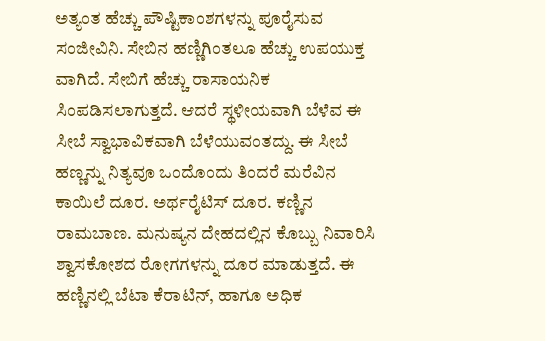ಅತ್ಯಂತ ಹೆಚ್ಚು ಪೌಷ್ಟಿಕಾಂಶಗಳನ್ನು ಪೂರೈಸುವ ಸಂಜೀವಿನಿ. ಸೇಬಿನ ಹಣ್ಣಿಗಿಂತಲೂ ಹೆಚ್ಚು ಉಪಯುಕ್ತ ವಾಗಿದೆ. ಸೇಬಿಗೆ ಹೆಚ್ಚು ರಾಸಾಯನಿಕ ಸಿಂಪಡಿಸಲಾಗುತ್ತದೆ. ಆದರೆ ಸ್ಥಳೀಯವಾಗಿ ಬೆಳೆವ ಈ ಸೀಬೆ ಸ್ವಾಭಾವಿಕವಾಗಿ ಬೆಳೆಯುವಂತದ್ದು. ಈ ಸೀಬೆ ಹಣ್ಣನ್ನು ನಿತ್ಯವೂ ಒಂದೊಂದು ತಿಂದರೆ ಮರೆವಿನ ಕಾಯಿಲೆ ದೂರ. ಅರ್ಥರೈಟಿಸ್ ದೂರ. ಕಣ್ಣಿನ ರಾಮಬಾಣ. ಮನುಷ್ಯನ ದೇಹದಲ್ಲಿನ ಕೊಬ್ಬು ನಿವಾರಿಸಿ ಶ್ವಾಸಕೋಶದ ರೋಗಗಳನ್ನು ದೂರ ಮಾಡುತ್ತದೆ. ಈ ಹಣ್ಣಿನಲ್ಲಿ ಬೆಟಾ ಕೆರಾಟಿನ್, ಹಾಗೂ ಅಧಿಕ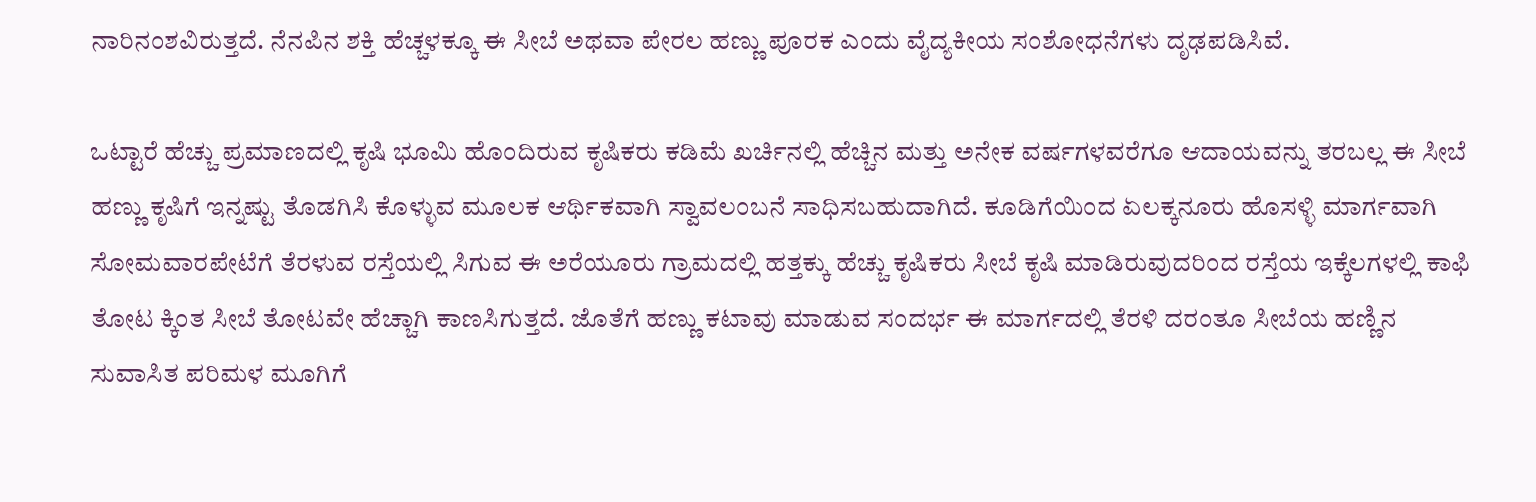ನಾರಿನಂಶವಿರುತ್ತದೆ. ನೆನಪಿನ ಶಕ್ತಿ ಹೆಚ್ಚಳಕ್ಕೂ ಈ ಸೀಬೆ ಅಥವಾ ಪೇರಲ ಹಣ್ಣು ಪೂರಕ ಎಂದು ವೈದ್ಯಕೀಯ ಸಂಶೋಧನೆಗಳು ದೃಢಪಡಿಸಿವೆ.

ಒಟ್ಟಾರೆ ಹೆಚ್ಚು ಪ್ರಮಾಣದಲ್ಲಿ ಕೃಷಿ ಭೂಮಿ ಹೊಂದಿರುವ ಕೃಷಿಕರು ಕಡಿಮೆ ಖರ್ಚಿನಲ್ಲಿ ಹೆಚ್ಚಿನ ಮತ್ತು ಅನೇಕ ವರ್ಷಗಳವರೆಗೂ ಆದಾಯವನ್ನು ತರಬಲ್ಲ ಈ ಸೀಬೆ ಹಣ್ಣು ಕೃಷಿಗೆ ಇನ್ನಷ್ಟು ತೊಡಗಿಸಿ ಕೊಳ್ಳುವ ಮೂಲಕ ಆರ್ಥಿಕವಾಗಿ ಸ್ವಾವಲಂಬನೆ ಸಾಧಿಸಬಹುದಾಗಿದೆ. ಕೂಡಿಗೆಯಿಂದ ಏಲಕ್ಕನೂರು ಹೊಸಳ್ಳಿ ಮಾರ್ಗವಾಗಿ ಸೋಮವಾರಪೇಟೆಗೆ ತೆರಳುವ ರಸ್ತೆಯಲ್ಲಿ ಸಿಗುವ ಈ ಅರೆಯೂರು ಗ್ರಾಮದಲ್ಲಿ ಹತ್ತಕ್ಕು ಹೆಚ್ಚು ಕೃಷಿಕರು ಸೀಬೆ ಕೃಷಿ ಮಾಡಿರುವುದರಿಂದ ರಸ್ತೆಯ ಇಕ್ಕೆಲಗಳಲ್ಲಿ ಕಾಫಿ ತೋಟ ಕ್ಕಿಂತ ಸೀಬೆ ತೋಟವೇ ಹೆಚ್ಚಾಗಿ ಕಾಣಸಿಗುತ್ತದೆ. ಜೊತೆಗೆ ಹಣ್ಣು ಕಟಾವು ಮಾಡುವ ಸಂದರ್ಭ ಈ ಮಾರ್ಗದಲ್ಲಿ ತೆರಳಿ ದರಂತೂ ಸೀಬೆಯ ಹಣ್ಣಿನ ಸುವಾಸಿತ ಪರಿಮಳ ಮೂಗಿಗೆ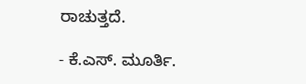ರಾಚುತ್ತದೆ.

- ಕೆ.ಎಸ್. ಮೂರ್ತಿ.